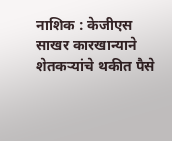नाशिक : केजीएस साखर कारखान्याने शेतकऱ्यांचे थकीत पैसे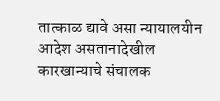तात्काळ द्यावे असा न्यायालयीन आदेश असतानादेखील कारखान्याचे संचालक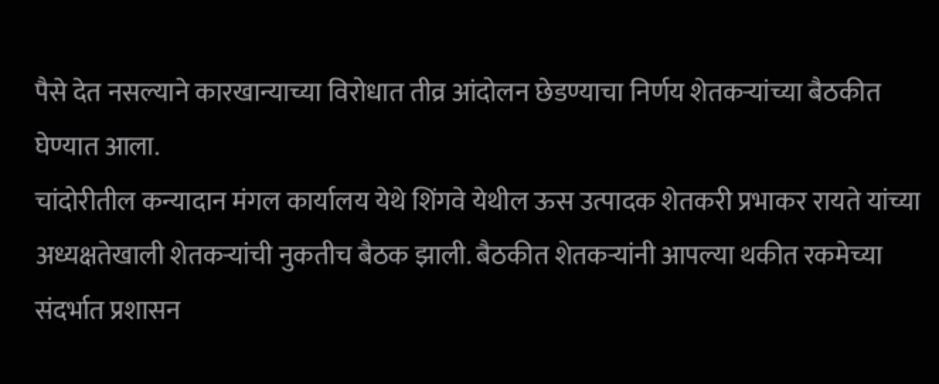पैसे देत नसल्याने कारखान्याच्या विरोधात तीव्र आंदोलन छेडण्याचा निर्णय शेतकऱ्यांच्या बैठकीत घेण्यात आला.
चांदोरीतील कन्यादान मंगल कार्यालय येथे शिंगवे येथील ऊस उत्पादक शेतकरी प्रभाकर रायते यांच्या अध्यक्षतेखाली शेतकऱ्यांची नुकतीच बैठक झाली. बैठकीत शेतकऱ्यांनी आपल्या थकीत रकमेच्या संदर्भात प्रशासन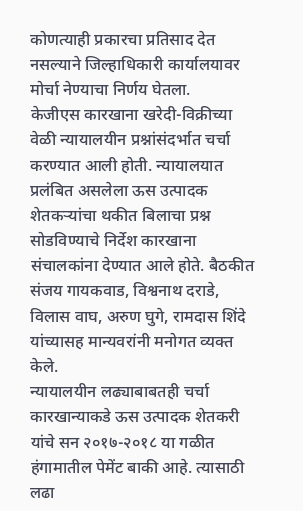कोणत्याही प्रकारचा प्रतिसाद देत नसल्याने जिल्हाधिकारी कार्यालयावर मोर्चा नेण्याचा निर्णय घेतला.
केजीएस कारखाना खरेदी-विक्रीच्या वेळी न्यायालयीन प्रश्नांसंदर्भात चर्चा करण्यात आली होती. न्यायालयात प्रलंबित असलेला ऊस उत्पादक शेतकऱ्यांचा थकीत बिलाचा प्रश्न सोडविण्याचे निर्देश कारखाना संचालकांना देण्यात आले होते. बैठकीत संजय गायकवाड, विश्वनाथ दराडे, विलास वाघ, अरुण घुगे, रामदास शिंदे यांच्यासह मान्यवरांनी मनोगत व्यक्त केले.
न्यायालयीन लढ्याबाबतही चर्चा
कारखान्याकडे ऊस उत्पादक शेतकरी यांचे सन २०१७-२०१८ या गळीत हंगामातील पेमेंट बाकी आहे. त्यासाठी लढा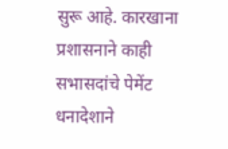सुरू आहे. कारखाना प्रशासनाने काही सभासदांचे पेमेंट धनादेशाने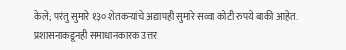केले; परंतु सुमारे १३० शेतकऱ्यांचे अद्यापही सुमारे सव्वा कोटी रुपये बाकी आहेत. प्रशासनाकडूनही समाधानकारक उत्तर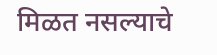मिळत नसल्याचे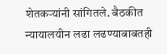शेतकऱ्यांनी सांगितले. बैठकीत न्यायालयीन लढा लढण्याबाबतही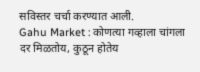सविस्तर चर्चा करण्यात आली.
Gahu Market : कोणत्या गव्हाला चांगला दर मिळतोय, कुठून होतेय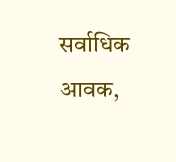सर्वाधिक आवक,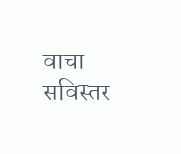वाचा सविस्तर